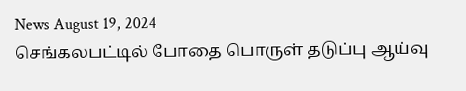News August 19, 2024
செங்கலபட்டில் போதை பொருள் தடுப்பு ஆய்வு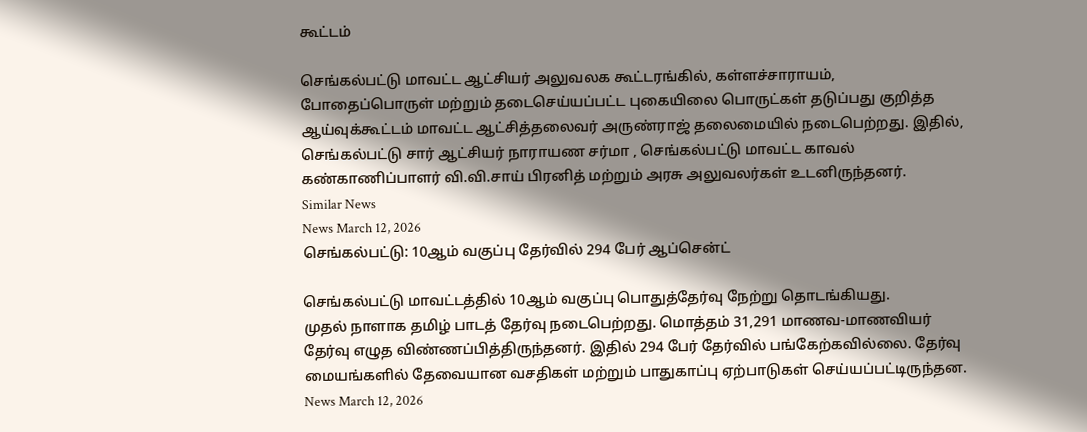கூட்டம்

செங்கல்பட்டு மாவட்ட ஆட்சியர் அலுவலக கூட்டரங்கில், கள்ளச்சாராயம், போதைப்பொருள் மற்றும் தடைசெய்யப்பட்ட புகையிலை பொருட்கள் தடுப்பது குறித்த ஆய்வுக்கூட்டம் மாவட்ட ஆட்சித்தலைவர் அருண்ராஜ் தலைமையில் நடைபெற்றது. இதில், செங்கல்பட்டு சார் ஆட்சியர் நாராயண சர்மா , செங்கல்பட்டு மாவட்ட காவல் கண்காணிப்பாளர் வி.வி.சாய் பிரனித் மற்றும் அரசு அலுவலர்கள் உடனிருந்தனர்.
Similar News
News March 12, 2026
செங்கல்பட்டு: 10ஆம் வகுப்பு தேர்வில் 294 பேர் ஆப்சென்ட்

செங்கல்பட்டு மாவட்டத்தில் 10ஆம் வகுப்பு பொதுத்தேர்வு நேற்று தொடங்கியது.
முதல் நாளாக தமிழ் பாடத் தேர்வு நடைபெற்றது. மொத்தம் 31,291 மாணவ-மாணவியர் தேர்வு எழுத விண்ணப்பித்திருந்தனர். இதில் 294 பேர் தேர்வில் பங்கேற்கவில்லை. தேர்வு மையங்களில் தேவையான வசதிகள் மற்றும் பாதுகாப்பு ஏற்பாடுகள் செய்யப்பட்டிருந்தன.
News March 12, 2026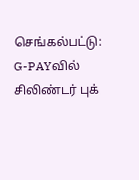செங்கல்பட்டு: G-PAYவில் சிலிண்டர் புக்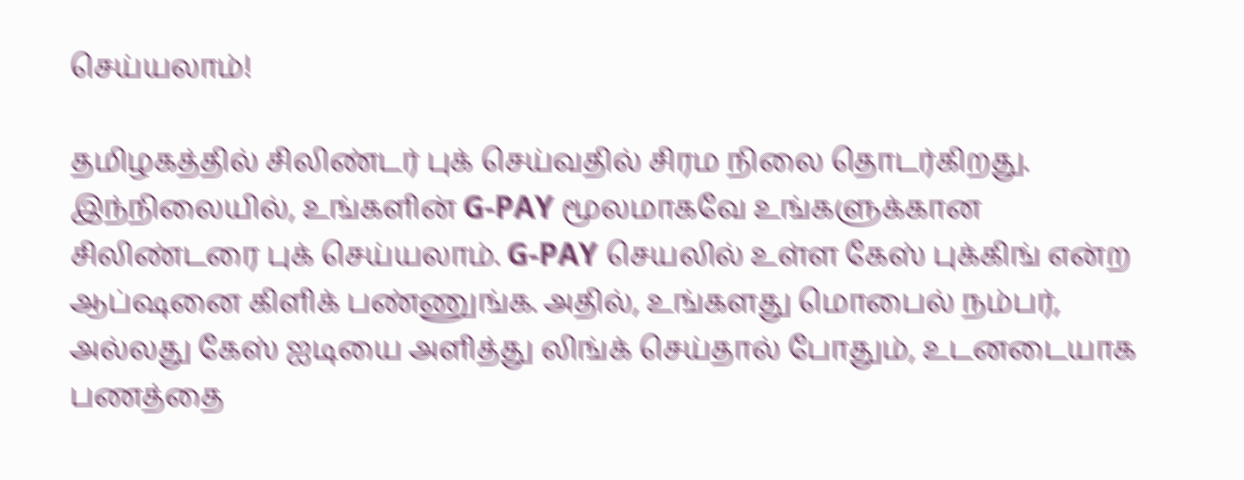செய்யலாம்!

தமிழகத்தில் சிலிண்டர் புக் செய்வதில் சிரம நிலை தொடர்கிறது. இந்நிலையில், உங்களின் G-PAY மூலமாகவே உங்களுக்கான சிலிண்டரை புக் செய்யலாம். G-PAY செயலில் உள்ள கேஸ் புக்கிங் என்ற ஆப்ஷனை கிளிக் பண்ணுங்க. அதில், உங்களது மொபைல் நம்பர், அல்லது கேஸ் ஐடியை அளித்து லிங்க் செய்தால் போதும், உடனடையாக பணத்தை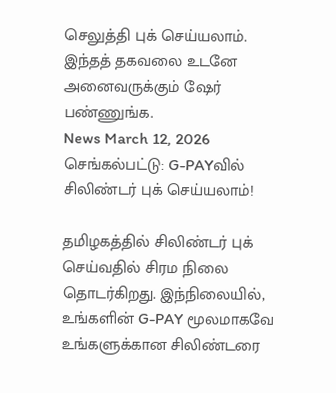செலுத்தி புக் செய்யலாம். இந்தத் தகவலை உடனே அனைவருக்கும் ஷேர் பண்ணுங்க.
News March 12, 2026
செங்கல்பட்டு: G-PAYவில் சிலிண்டர் புக் செய்யலாம்!

தமிழகத்தில் சிலிண்டர் புக் செய்வதில் சிரம நிலை தொடர்கிறது. இந்நிலையில், உங்களின் G-PAY மூலமாகவே உங்களுக்கான சிலிண்டரை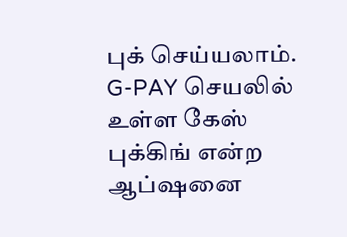புக் செய்யலாம். G-PAY செயலில் உள்ள கேஸ் புக்கிங் என்ற ஆப்ஷனை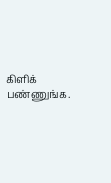கிளிக் பண்ணுங்க.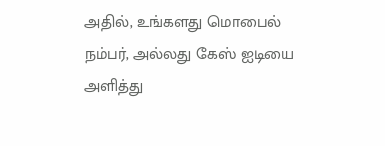அதில், உங்களது மொபைல் நம்பர், அல்லது கேஸ் ஐடியை அளித்து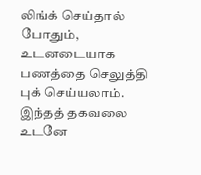லிங்க் செய்தால் போதும், உடனடையாக பணத்தை செலுத்தி புக் செய்யலாம். இந்தத் தகவலை உடனே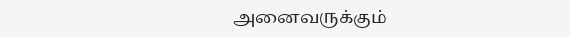அனைவருக்கும்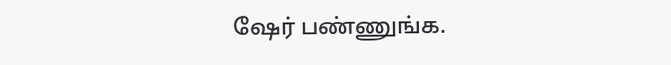ஷேர் பண்ணுங்க.